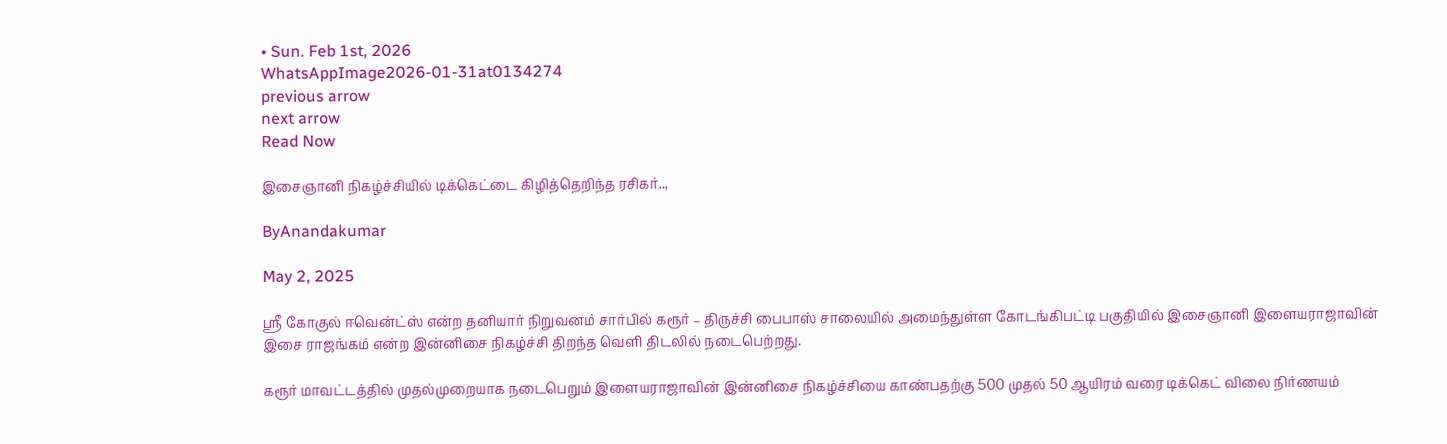• Sun. Feb 1st, 2026
WhatsAppImage2026-01-31at0134274
previous arrow
next arrow
Read Now

இசைஞானி நிகழ்ச்சியில் டிக்கெட்டை கிழித்தெறிந்த ரசிகர்..,

ByAnandakumar

May 2, 2025

ஸ்ரீ கோகுல் ஈவென்ட்ஸ் என்ற தனியார் நிறுவனம் சார்பில் கரூர் – திருச்சி பைபாஸ் சாலையில் அமைந்துள்ள கோடங்கிபட்டி பகுதியில் இசைஞானி இளையராஜாவின் இசை ராஜங்கம் என்ற இன்னிசை நிகழ்ச்சி திறந்த வெளி திடலில் நடைபெற்றது.

கரூர் மாவட்டத்தில் முதல்முறையாக நடைபெறும் இளையராஜாவின் இன்னிசை நிகழ்ச்சியை காண்பதற்கு 500 முதல் 50 ஆயிரம் வரை டிக்கெட் விலை நிர்ணயம்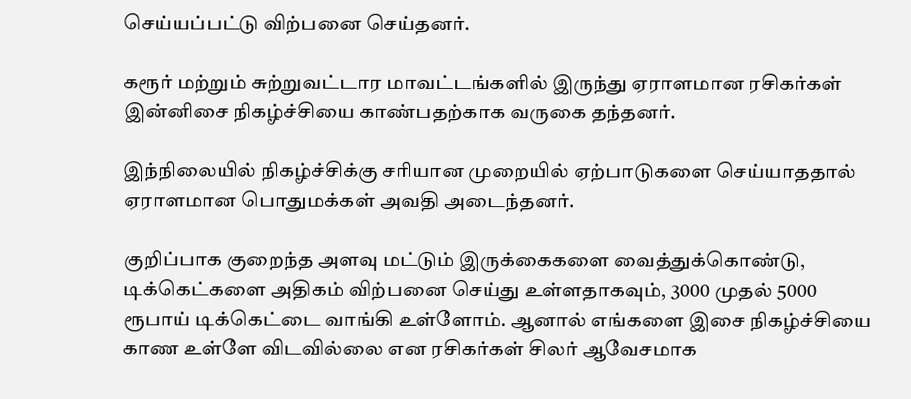செய்யப்பட்டு விற்பனை செய்தனர்.

கரூர் மற்றும் சுற்றுவட்டார மாவட்டங்களில் இருந்து ஏராளமான ரசிகர்கள் இன்னிசை நிகழ்ச்சியை காண்பதற்காக வருகை தந்தனர்.

இந்நிலையில் நிகழ்ச்சிக்கு சரியான முறையில் ஏற்பாடுகளை செய்யாததால் ஏராளமான பொதுமக்கள் அவதி அடைந்தனர்.

குறிப்பாக குறைந்த அளவு மட்டும் இருக்கைகளை வைத்துக்கொண்டு, டிக்கெட்களை அதிகம் விற்பனை செய்து உள்ளதாகவும், 3000 முதல் 5000 ரூபாய் டிக்கெட்டை வாங்கி உள்ளோம். ஆனால் எங்களை இசை நிகழ்ச்சியை காண உள்ளே விடவில்லை என ரசிகர்கள் சிலர் ஆவேசமாக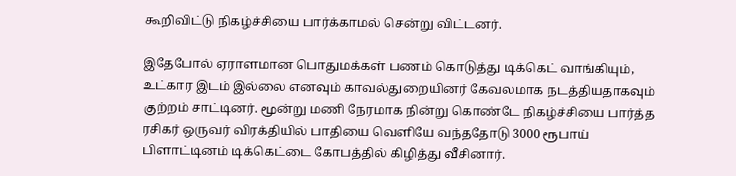கூறிவிட்டு நிகழ்ச்சியை பார்க்காமல் சென்று விட்டனர்.

இதேபோல் ஏராளமான பொதுமக்கள் பணம் கொடுத்து டிக்கெட் வாங்கியும், உட்கார இடம் இல்லை எனவும் காவல்துறையினர் கேவலமாக நடத்தியதாகவும் குற்றம் சாட்டினர். மூன்று மணி நேரமாக நின்று கொண்டே நிகழ்ச்சியை பார்த்த ரசிகர் ஒருவர் விரக்தியில் பாதியை வெளியே வந்ததோடு 3000 ரூபாய் பிளாட்டினம் டிக்கெட்டை கோபத்தில் கிழித்து வீசினார்.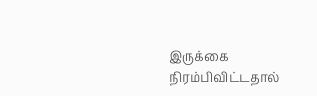இருக்கை நிரம்பிவிட்டதால்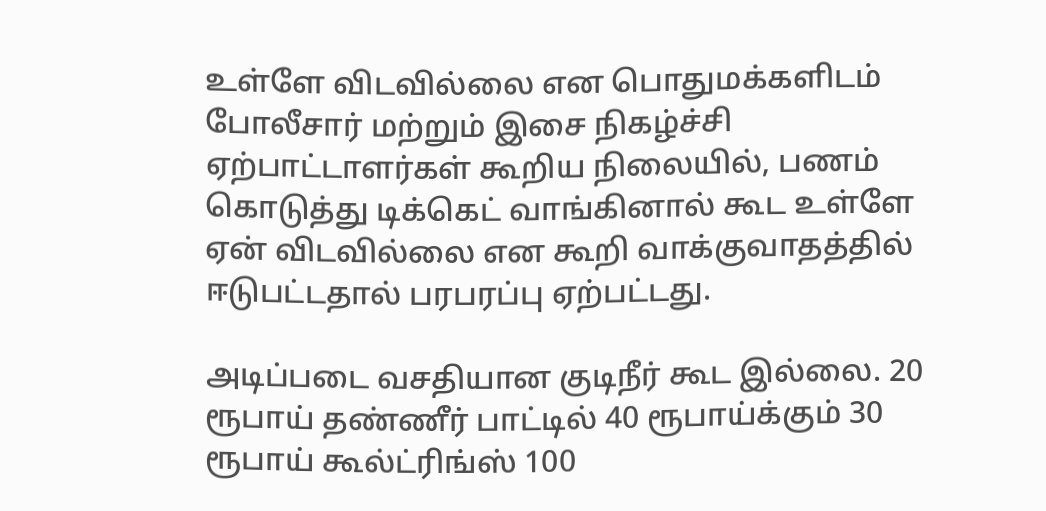உள்ளே விடவில்லை என பொதுமக்களிடம் போலீசார் மற்றும் இசை நிகழ்ச்சி ஏற்பாட்டாளர்கள் கூறிய நிலையில், பணம் கொடுத்து டிக்கெட் வாங்கினால் கூட உள்ளே ஏன் விடவில்லை என கூறி வாக்குவாதத்தில் ஈடுபட்டதால் பரபரப்பு ஏற்பட்டது.

அடிப்படை வசதியான குடிநீர் கூட இல்லை. 20 ரூபாய் தண்ணீர் பாட்டில் 40 ரூபாய்க்கும் 30 ரூபாய் கூல்ட்ரிங்ஸ் 100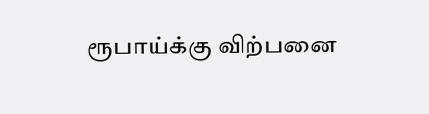ரூபாய்க்கு விற்பனை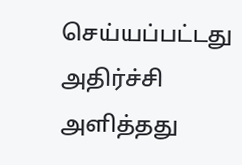செய்யப்பட்டது அதிர்ச்சி அளித்தது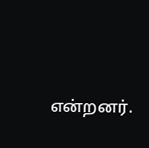என்றனர்.